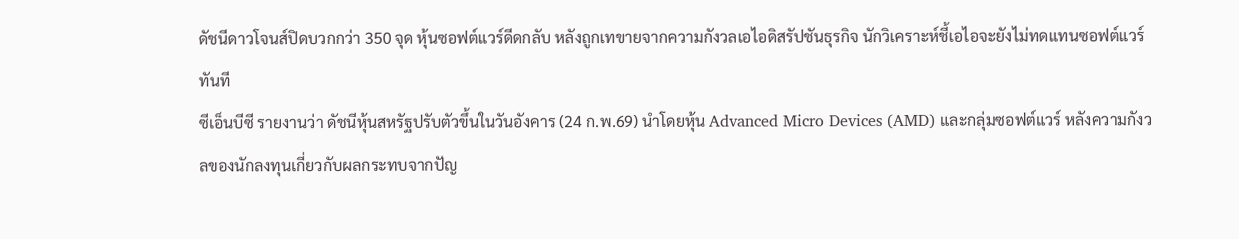ดัชนีดาวโจนส์ปิดบวกกว่า 350 จุด หุ้นซอฟต์แวร์ดีดกลับ หลังถูกเทขายจากความกังวลเอไอดิสรัปชันธุรกิจ นักวิเคราะห์ชี้เอไอจะยังไม่ทดแทนซอฟต์แวร์ทันที
ซีเอ็นบีซี รายงานว่า ดัชนีหุ้นสหรัฐปรับตัวขึ้นในวันอังคาร (24 ก.พ.69) นำโดยหุ้น Advanced Micro Devices (AMD) และกลุ่มซอฟต์แวร์ หลังความกังวลของนักลงทุนเกี่ยวกับผลกระทบจากปัญ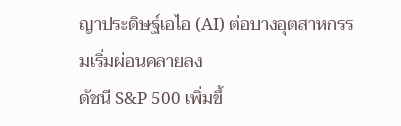ญาประดิษฐ์เอไอ (AI) ต่อบางอุตสาหกรรมเริ่มผ่อนคลายลง
ดัชนี S&P 500 เพิ่มขึ้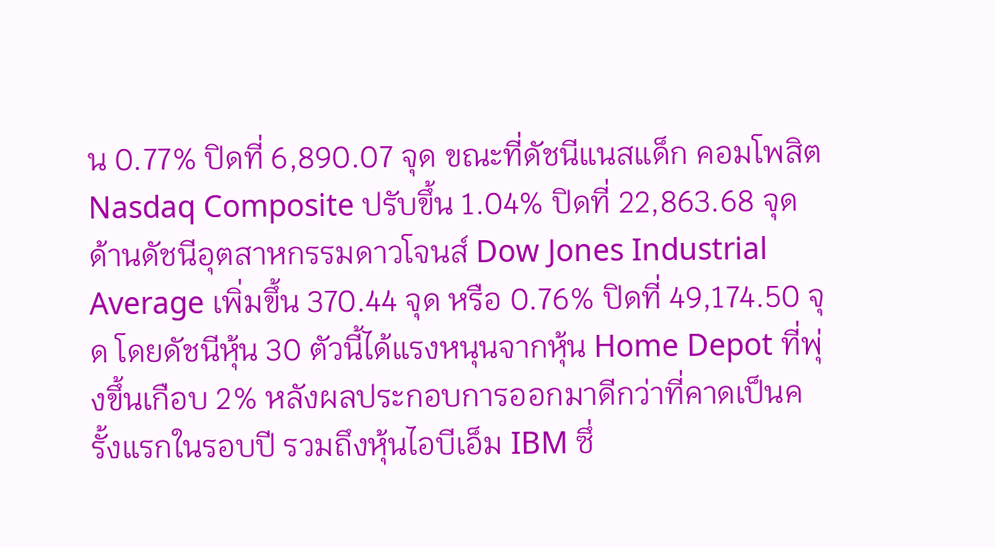น 0.77% ปิดที่ 6,890.07 จุด ขณะที่ดัชนีแนสแด็ก คอมโพสิต Nasdaq Composite ปรับขึ้น 1.04% ปิดที่ 22,863.68 จุด ด้านดัชนีอุตสาหกรรมดาวโจนส์ Dow Jones Industrial Average เพิ่มขึ้น 370.44 จุด หรือ 0.76% ปิดที่ 49,174.50 จุด โดยดัชนีหุ้น 30 ตัวนี้ได้แรงหนุนจากหุ้น Home Depot ที่พุ่งขึ้นเกือบ 2% หลังผลประกอบการออกมาดีกว่าที่คาดเป็นครั้งแรกในรอบปี รวมถึงหุ้นไอบีเอ็ม IBM ซึ่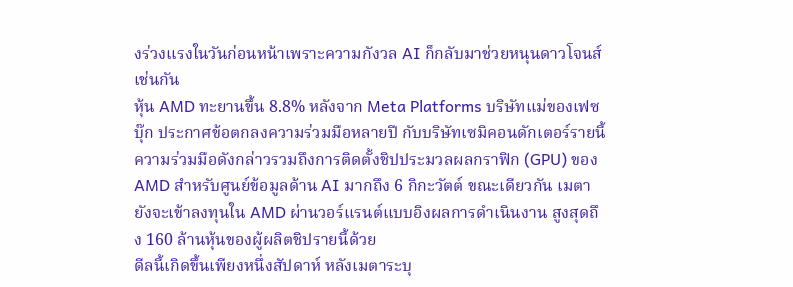งร่วงแรงในวันก่อนหน้าเพราะความกังวล AI ก็กลับมาช่วยหนุนดาวโจนส์เช่นกัน
หุ้น AMD ทะยานขึ้น 8.8% หลังจาก Meta Platforms บริษัทแม่ของเฟซบุ๊ก ประกาศข้อตกลงความร่วมมือหลายปี กับบริษัทเซมิคอนดักเตอร์รายนี้ ความร่วมมือดังกล่าวรวมถึงการติดตั้งชิปประมวลผลกราฟิก (GPU) ของ AMD สำหรับศูนย์ข้อมูลด้าน AI มากถึง 6 กิกะวัตต์ ขณะเดียวกัน เมตายังจะเข้าลงทุนใน AMD ผ่านวอร์แรนต์แบบอิงผลการดำเนินงาน สูงสุดถึง 160 ล้านหุ้นของผู้ผลิตชิปรายนี้ด้วย
ดีลนี้เกิดขึ้นเพียงหนึ่งสัปดาห์ หลังเมตาระบุ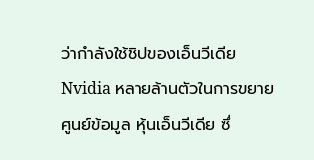ว่ากำลังใช้ชิปของเอ็นวีเดีย Nvidia หลายล้านตัวในการขยายศูนย์ข้อมูล หุ้นเอ็นวีเดีย ซึ่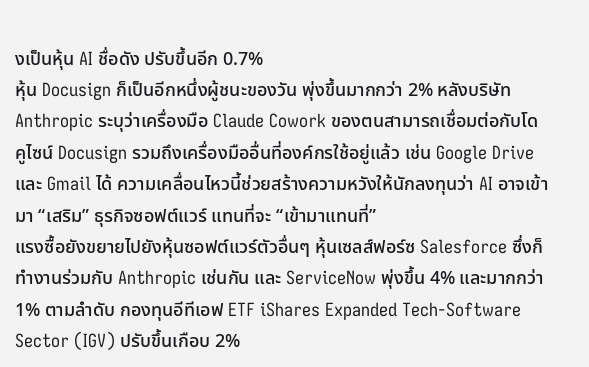งเป็นหุ้น AI ชื่อดัง ปรับขึ้นอีก 0.7%
หุ้น Docusign ก็เป็นอีกหนึ่งผู้ชนะของวัน พุ่งขึ้นมากกว่า 2% หลังบริษัท Anthropic ระบุว่าเครื่องมือ Claude Cowork ของตนสามารถเชื่อมต่อกับโดคูไซน์ Docusign รวมถึงเครื่องมืออื่นที่องค์กรใช้อยู่แล้ว เช่น Google Drive และ Gmail ได้ ความเคลื่อนไหวนี้ช่วยสร้างความหวังให้นักลงทุนว่า AI อาจเข้ามา “เสริม” ธุรกิจซอฟต์แวร์ แทนที่จะ “เข้ามาแทนที่”
แรงซื้อยังขยายไปยังหุ้นซอฟต์แวร์ตัวอื่นๆ หุ้นเซลส์ฟอร์ซ Salesforce ซึ่งก็ทำงานร่วมกับ Anthropic เช่นกัน และ ServiceNow พุ่งขึ้น 4% และมากกว่า 1% ตามลำดับ กองทุนอีทีเอฟ ETF iShares Expanded Tech-Software Sector (IGV) ปรับขึ้นเกือบ 2%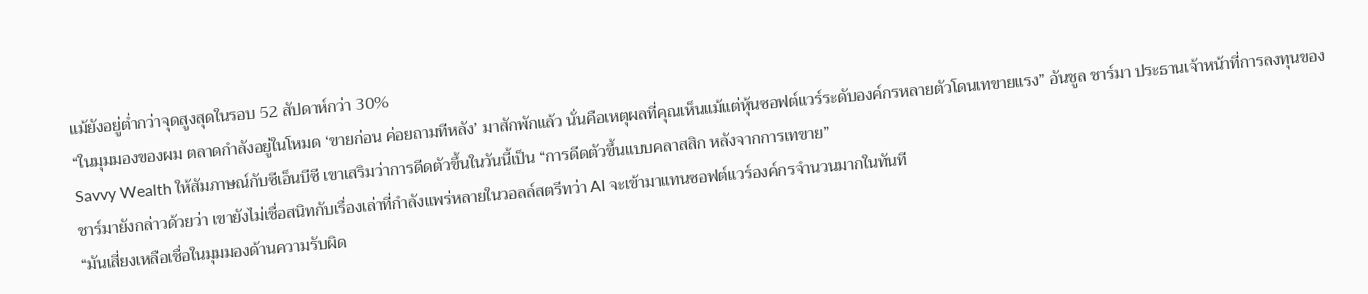แม้ยังอยู่ต่ำกว่าจุดสูงสุดในรอบ 52 สัปดาห์กว่า 30%
“ในมุมมองของผม ตลาดกำลังอยู่ในโหมด ‘ขายก่อน ค่อยถามทีหลัง’ มาสักพักแล้ว นั่นคือเหตุผลที่คุณเห็นแม้แต่หุ้นซอฟต์แวร์ระดับองค์กรหลายตัวโดนเทขายแรง” อันชูล ชาร์มา ประธานเจ้าหน้าที่การลงทุนของ Savvy Wealth ให้สัมภาษณ์กับซีเอ็นบีซี เขาเสริมว่าการดีดตัวขึ้นในวันนี้เป็น “การดีดตัวขึ้นแบบคลาสสิก หลังจากการเทขาย”
ชาร์มายังกล่าวด้วยว่า เขายังไม่เชื่อสนิทกับเรื่องเล่าที่กำลังแพร่หลายในวอลล์สตรีทว่า AI จะเข้ามาแทนซอฟต์แวร์องค์กรจำนวนมากในทันที
“มันเสี่ยงเหลือเชื่อในมุมมองด้านความรับผิด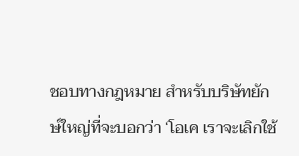ชอบทางกฎหมาย สำหรับบริษัทยักษ์ใหญ่ที่จะบอกว่า ‘โอเค เราจะเลิกใช้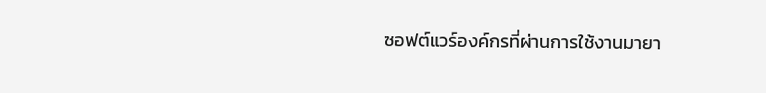ซอฟต์แวร์องค์กรที่ผ่านการใช้งานมายา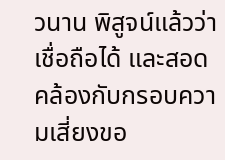วนาน พิสูจน์แล้วว่าเชื่อถือได้ และสอดคล้องกับกรอบความเสี่ยงขอ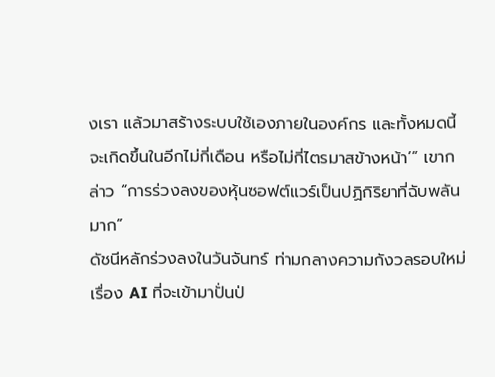งเรา แล้วมาสร้างระบบใช้เองภายในองค์กร และทั้งหมดนี้จะเกิดขึ้นในอีกไม่กี่เดือน หรือไม่กี่ไตรมาสข้างหน้า’” เขากล่าว “การร่วงลงของหุ้นซอฟต์แวร์เป็นปฏิกิริยาที่ฉับพลันมาก”
ดัชนีหลักร่วงลงในวันจันทร์ ท่ามกลางความกังวลรอบใหม่เรื่อง AI ที่จะเข้ามาปั่นป่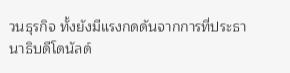วนธุรกิจ ทั้งยังมีแรงกดดันจากการที่ประธานาธิบดีโดนัลด์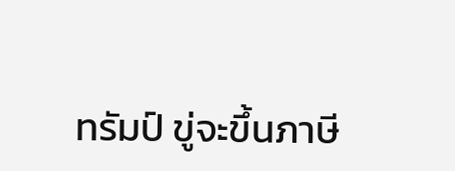ทรัมป์ ขู่จะขึ้นภาษี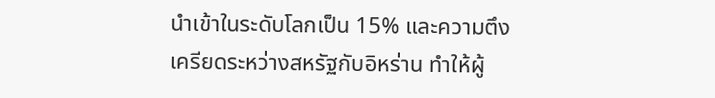นำเข้าในระดับโลกเป็น 15% และความตึงเครียดระหว่างสหรัฐกับอิหร่าน ทำให้ผู้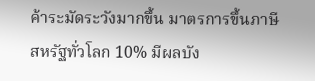ค้าระมัดระวังมากขึ้น มาตรการขึ้นภาษีสหรัฐทั่วโลก 10% มีผลบัง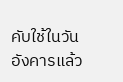คับใช้ในวันอังคารแล้ว